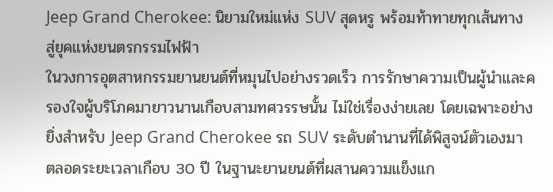Jeep Grand Cherokee: นิยามใหม่แห่ง SUV สุดหรู พร้อมท้าทายทุกเส้นทาง สู่ยุคแห่งยนตรกรรมไฟฟ้า
ในวงการอุตสาหกรรมยานยนต์ที่หมุนไปอย่างรวดเร็ว การรักษาความเป็นผู้นำและครองใจผู้บริโภคมายาวนานเกือบสามทศวรรษนั้น ไม่ใช่เรื่องง่ายเลย โดยเฉพาะอย่างยิ่งสำหรับ Jeep Grand Cherokee รถ SUV ระดับตำนานที่ได้พิสูจน์ตัวเองมาตลอดระยะเวลาเกือบ 30 ปี ในฐานะยานยนต์ที่ผสานความแข็งแก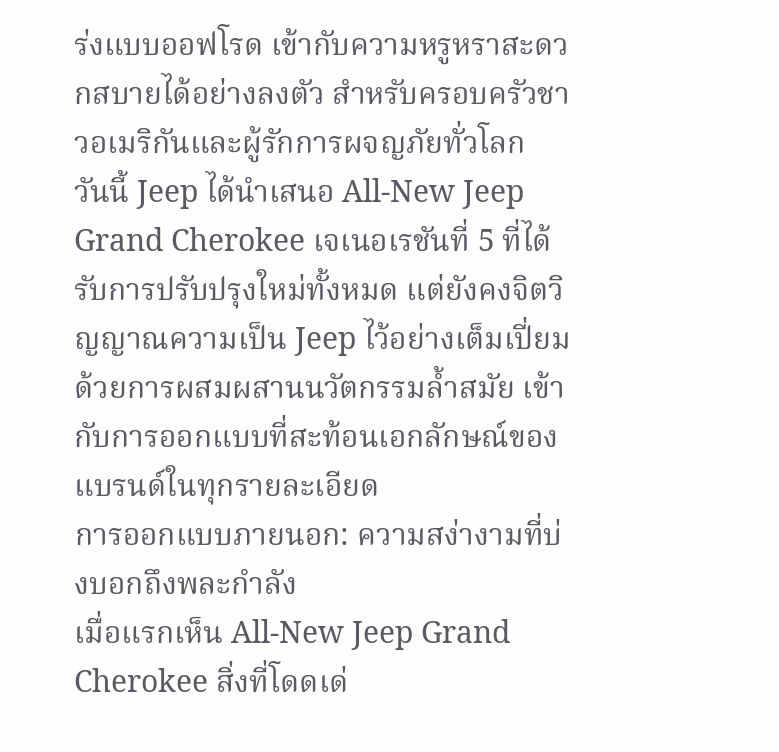ร่งแบบออฟโรด เข้ากับความหรูหราสะดวกสบายได้อย่างลงตัว สำหรับครอบครัวชาวอเมริกันและผู้รักการผจญภัยทั่วโลก
วันนี้ Jeep ได้นำเสนอ All-New Jeep Grand Cherokee เจเนอเรชันที่ 5 ที่ได้รับการปรับปรุงใหม่ทั้งหมด แต่ยังคงจิตวิญญาณความเป็น Jeep ไว้อย่างเต็มเปี่ยม ด้วยการผสมผสานนวัตกรรมล้ำสมัย เข้ากับการออกแบบที่สะท้อนเอกลักษณ์ของแบรนด์ในทุกรายละเอียด
การออกแบบภายนอก: ความสง่างามที่บ่งบอกถึงพละกำลัง
เมื่อแรกเห็น All-New Jeep Grand Cherokee สิ่งที่โดดเด่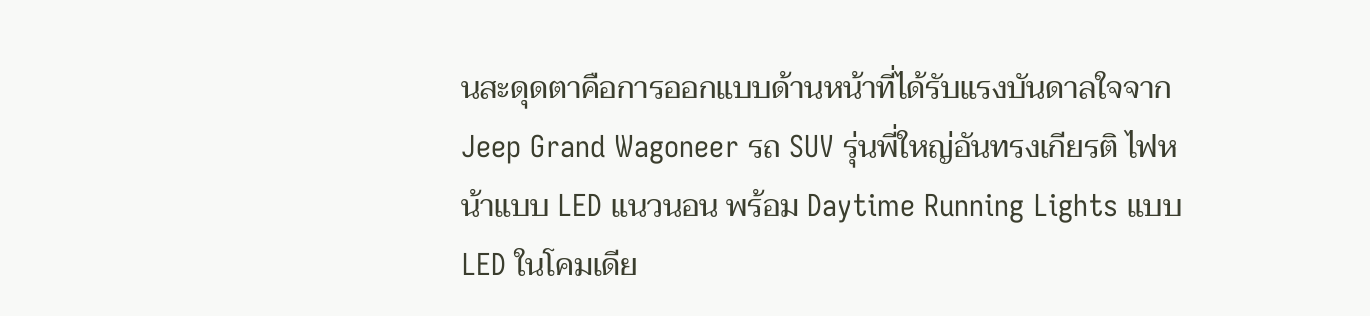นสะดุดตาคือการออกแบบด้านหน้าที่ได้รับแรงบันดาลใจจาก Jeep Grand Wagoneer รถ SUV รุ่นพี่ใหญ่อันทรงเกียรติ ไฟหน้าแบบ LED แนวนอน พร้อม Daytime Running Lights แบบ LED ในโคมเดีย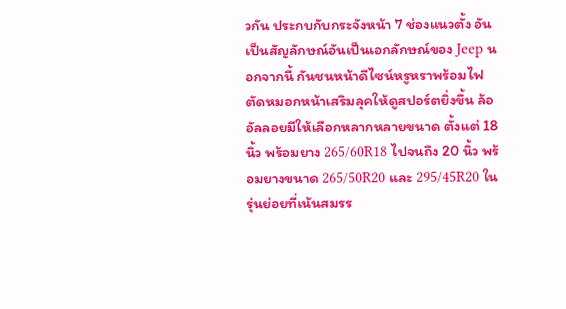วกัน ประกบกับกระจังหน้า 7 ช่องแนวตั้ง อันเป็นสัญลักษณ์อันเป็นเอกลักษณ์ของ Jeep นอกจากนี้ กันชนหน้าดีไซน์หรูหราพร้อมไฟตัดหมอกหน้าเสริมลุคให้ดูสปอร์ตยิ่งขึ้น ล้ออัลลอยมีให้เลือกหลากหลายขนาด ตั้งแต่ 18 นิ้ว พร้อมยาง 265/60R18 ไปจนถึง 20 นิ้ว พร้อมยางขนาด 265/50R20 และ 295/45R20 ในรุ่นย่อยที่เน้นสมรร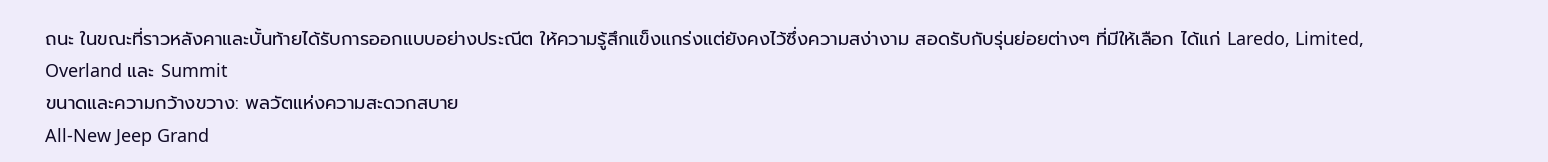ถนะ ในขณะที่ราวหลังคาและบั้นท้ายได้รับการออกแบบอย่างประณีต ให้ความรู้สึกแข็งแกร่งแต่ยังคงไว้ซึ่งความสง่างาม สอดรับกับรุ่นย่อยต่างๆ ที่มีให้เลือก ได้แก่ Laredo, Limited, Overland และ Summit
ขนาดและความกว้างขวาง: พลวัตแห่งความสะดวกสบาย
All-New Jeep Grand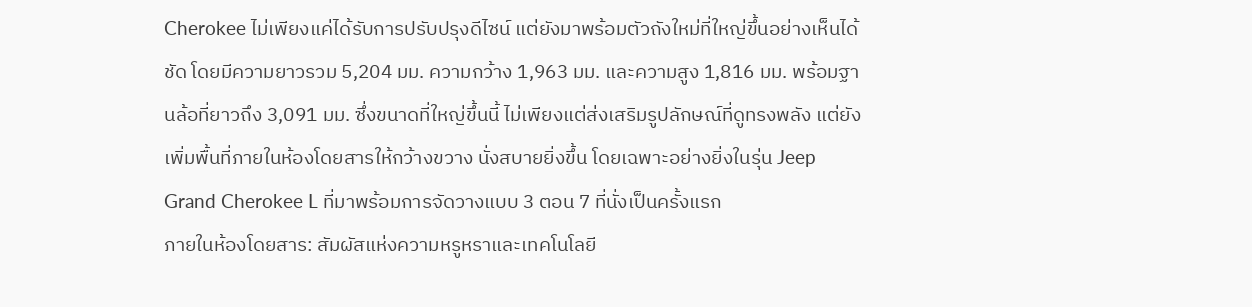Cherokee ไม่เพียงแค่ได้รับการปรับปรุงดีไซน์ แต่ยังมาพร้อมตัวถังใหม่ที่ใหญ่ขึ้นอย่างเห็นได้ชัด โดยมีความยาวรวม 5,204 มม. ความกว้าง 1,963 มม. และความสูง 1,816 มม. พร้อมฐานล้อที่ยาวถึง 3,091 มม. ซึ่งขนาดที่ใหญ่ขึ้นนี้ ไม่เพียงแต่ส่งเสริมรูปลักษณ์ที่ดูทรงพลัง แต่ยังเพิ่มพื้นที่ภายในห้องโดยสารให้กว้างขวาง นั่งสบายยิ่งขึ้น โดยเฉพาะอย่างยิ่งในรุ่น Jeep Grand Cherokee L ที่มาพร้อมการจัดวางแบบ 3 ตอน 7 ที่นั่งเป็นครั้งแรก
ภายในห้องโดยสาร: สัมผัสแห่งความหรูหราและเทคโนโลยี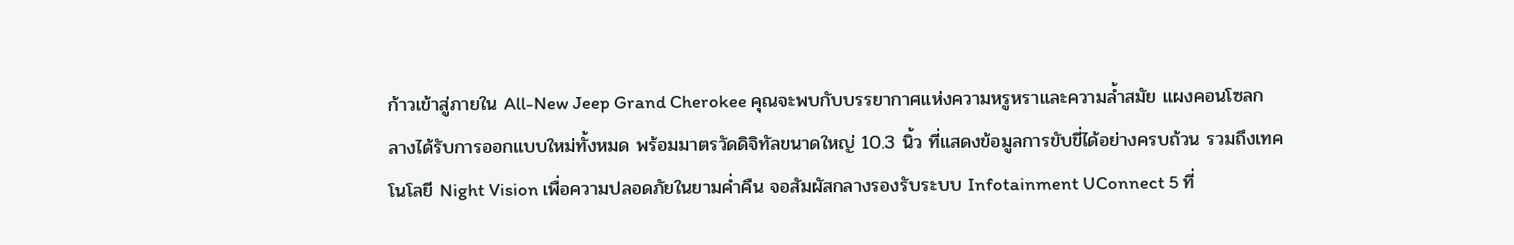ก้าวเข้าสู่ภายใน All-New Jeep Grand Cherokee คุณจะพบกับบรรยากาศแห่งความหรูหราและความล้ำสมัย แผงคอนโซลกลางได้รับการออกแบบใหม่ทั้งหมด พร้อมมาตรวัดดิจิทัลขนาดใหญ่ 10.3 นิ้ว ที่แสดงข้อมูลการขับขี่ได้อย่างครบถ้วน รวมถึงเทคโนโลยี Night Vision เพื่อความปลอดภัยในยามค่ำคืน จอสัมผัสกลางรองรับระบบ Infotainment UConnect 5 ที่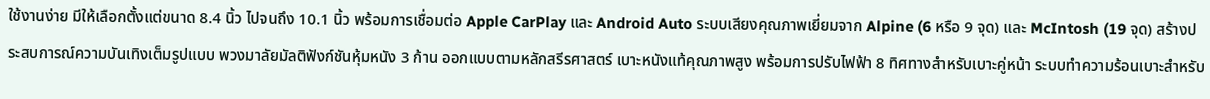ใช้งานง่าย มีให้เลือกตั้งแต่ขนาด 8.4 นิ้ว ไปจนถึง 10.1 นิ้ว พร้อมการเชื่อมต่อ Apple CarPlay และ Android Auto ระบบเสียงคุณภาพเยี่ยมจาก Alpine (6 หรือ 9 จุด) และ McIntosh (19 จุด) สร้างประสบการณ์ความบันเทิงเต็มรูปแบบ พวงมาลัยมัลติฟังก์ชันหุ้มหนัง 3 ก้าน ออกแบบตามหลักสรีรศาสตร์ เบาะหนังแท้คุณภาพสูง พร้อมการปรับไฟฟ้า 8 ทิศทางสำหรับเบาะคู่หน้า ระบบทำความร้อนเบาะสำหรับ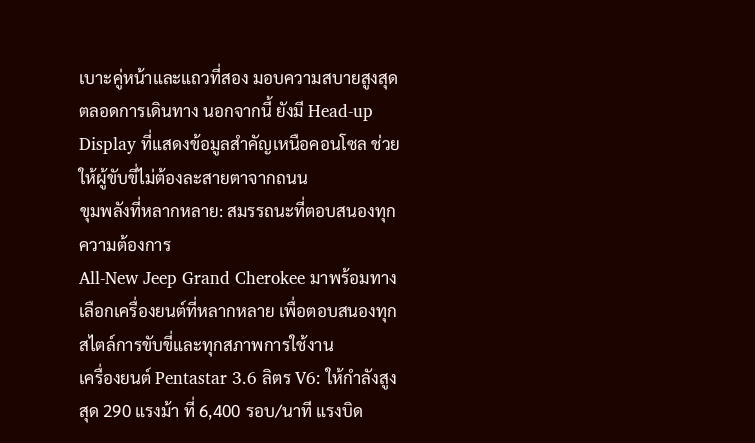เบาะคู่หน้าและแถวที่สอง มอบความสบายสูงสุดตลอดการเดินทาง นอกจากนี้ ยังมี Head-up Display ที่แสดงข้อมูลสำคัญเหนือคอนโซล ช่วยให้ผู้ขับขี่ไม่ต้องละสายตาจากถนน
ขุมพลังที่หลากหลาย: สมรรถนะที่ตอบสนองทุกความต้องการ
All-New Jeep Grand Cherokee มาพร้อมทางเลือกเครื่องยนต์ที่หลากหลาย เพื่อตอบสนองทุกสไตล์การขับขี่และทุกสภาพการใช้งาน
เครื่องยนต์ Pentastar 3.6 ลิตร V6: ให้กำลังสูงสุด 290 แรงม้า ที่ 6,400 รอบ/นาที แรงบิด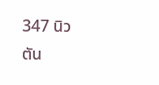347 นิวตัน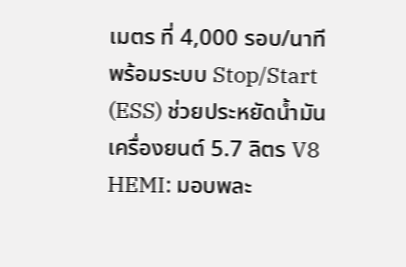เมตร ที่ 4,000 รอบ/นาที พร้อมระบบ Stop/Start (ESS) ช่วยประหยัดน้ำมัน
เครื่องยนต์ 5.7 ลิตร V8 HEMI: มอบพละ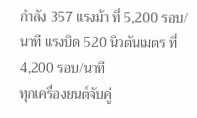กำลัง 357 แรงม้า ที่ 5,200 รอบ/นาที แรงบิด 520 นิวตันเมตร ที่ 4,200 รอบ/นาที
ทุกเครื่องยนต์จับคู่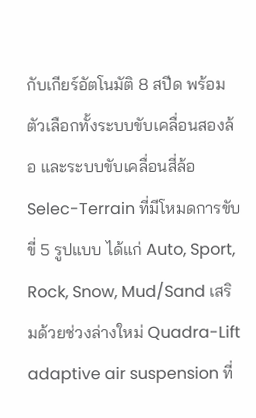กับเกียร์อัตโนมัติ 8 สปีด พร้อมตัวเลือกทั้งระบบขับเคลื่อนสองล้อ และระบบขับเคลื่อนสี่ล้อ Selec-Terrain ที่มีโหมดการขับขี่ 5 รูปแบบ ได้แก่ Auto, Sport, Rock, Snow, Mud/Sand เสริมด้วยช่วงล่างใหม่ Quadra-Lift adaptive air suspension ที่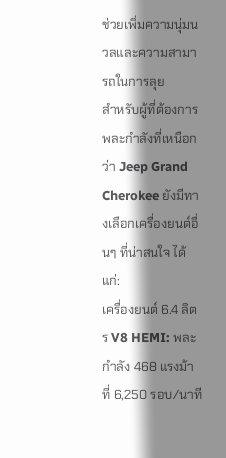ช่วยเพิ่มความนุ่มนวลและความสามารถในการลุย
สำหรับผู้ที่ต้องการพละกำลังที่เหนือกว่า Jeep Grand Cherokee ยังมีทางเลือกเครื่องยนต์อื่นๆ ที่น่าสนใจ ได้แก่:
เครื่องยนต์ 6.4 ลิตร V8 HEMI: พละกำลัง 468 แรงม้า ที่ 6,250 รอบ/นาที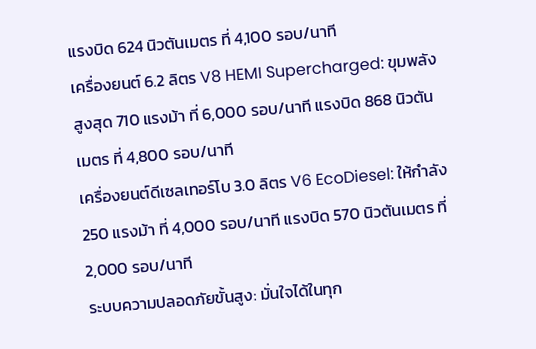แรงบิด 624 นิวตันเมตร ที่ 4,100 รอบ/นาที
เครื่องยนต์ 6.2 ลิตร V8 HEMI Supercharged: ขุมพลังสูงสุด 710 แรงม้า ที่ 6,000 รอบ/นาที แรงบิด 868 นิวตันเมตร ที่ 4,800 รอบ/นาที
เครื่องยนต์ดีเซลเทอร์โบ 3.0 ลิตร V6 EcoDiesel: ให้กำลัง 250 แรงม้า ที่ 4,000 รอบ/นาที แรงบิด 570 นิวตันเมตร ที่ 2,000 รอบ/นาที
ระบบความปลอดภัยขั้นสูง: มั่นใจได้ในทุก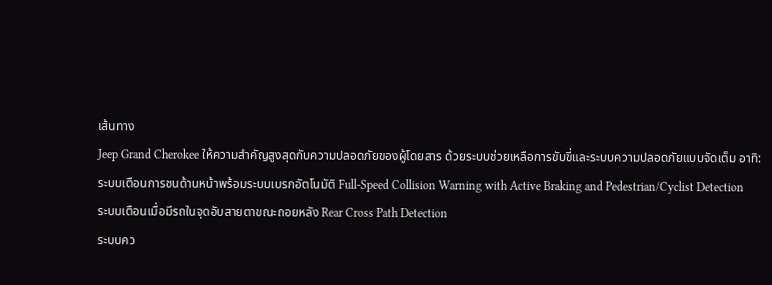เส้นทาง
Jeep Grand Cherokee ให้ความสำคัญสูงสุดกับความปลอดภัยของผู้โดยสาร ด้วยระบบช่วยเหลือการขับขี่และระบบความปลอดภัยแบบจัดเต็ม อาทิ:
ระบบเตือนการชนด้านหน้าพร้อมระบบเบรกอัตโนมัติ Full-Speed Collision Warning with Active Braking and Pedestrian/Cyclist Detection
ระบบเตือนเมื่อมีรถในจุดอับสายตาขณะถอยหลัง Rear Cross Path Detection
ระบบคว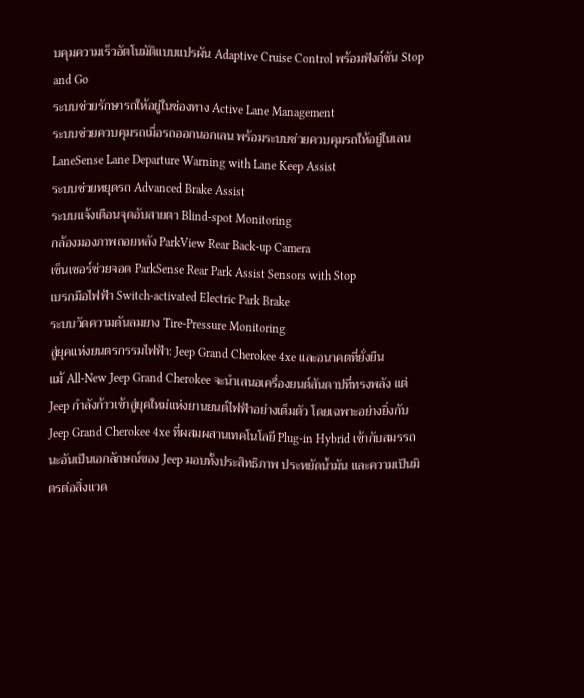บคุมความเร็วอัตโนมัติแบบแปรผัน Adaptive Cruise Control พร้อมฟังก์ชัน Stop and Go
ระบบช่วยรักษารถให้อยู่ในช่องทาง Active Lane Management
ระบบช่วยควบคุมรถเมื่อรถออกนอกเลน พร้อมระบบช่วยควบคุมรถให้อยู่ในเลน LaneSense Lane Departure Warning with Lane Keep Assist
ระบบช่วยหยุดรถ Advanced Brake Assist
ระบบแจ้งเตือนจุดอับสายตา Blind-spot Monitoring
กล้องมองภาพถอยหลัง ParkView Rear Back-up Camera
เซ็นเซอร์ช่วยจอด ParkSense Rear Park Assist Sensors with Stop
เบรกมือไฟฟ้า Switch-activated Electric Park Brake
ระบบวัดความดันลมยาง Tire-Pressure Monitoring
สู่ยุคแห่งยนตรกรรมไฟฟ้า: Jeep Grand Cherokee 4xe และอนาคตที่ยั่งยืน
แม้ All-New Jeep Grand Cherokee จะนำเสนอเครื่องยนต์สันดาปที่ทรงพลัง แต่ Jeep กำลังก้าวเข้าสู่ยุคใหม่แห่งยานยนต์ไฟฟ้าอย่างเต็มตัว โดยเฉพาะอย่างยิ่งกับ Jeep Grand Cherokee 4xe ที่ผสมผสานเทคโนโลยี Plug-in Hybrid เข้ากับสมรรถนะอันเป็นเอกลักษณ์ของ Jeep มอบทั้งประสิทธิภาพ ประหยัดน้ำมัน และความเป็นมิตรต่อสิ่งแวด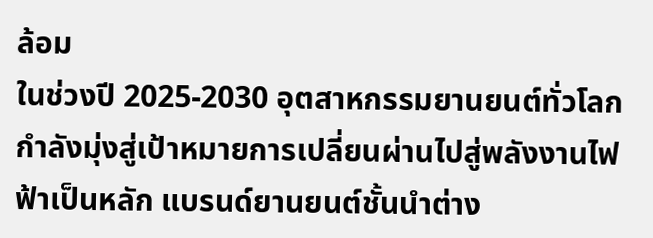ล้อม
ในช่วงปี 2025-2030 อุตสาหกรรมยานยนต์ทั่วโลกกำลังมุ่งสู่เป้าหมายการเปลี่ยนผ่านไปสู่พลังงานไฟฟ้าเป็นหลัก แบรนด์ยานยนต์ชั้นนำต่าง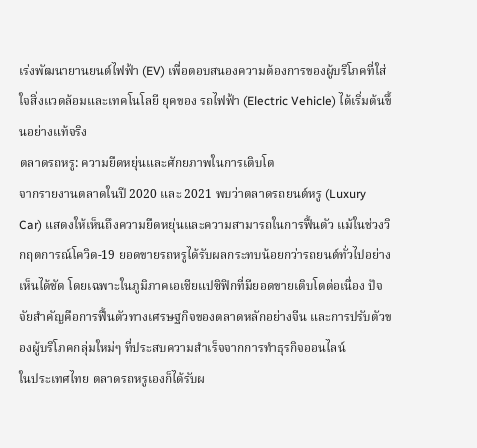เร่งพัฒนายานยนต์ไฟฟ้า (EV) เพื่อตอบสนองความต้องการของผู้บริโภคที่ใส่ใจสิ่งแวดล้อมและเทคโนโลยี ยุคของ รถไฟฟ้า (Electric Vehicle) ได้เริ่มต้นขึ้นอย่างแท้จริง
ตลาดรถหรู: ความยืดหยุ่นและศักยภาพในการเติบโต
จากรายงานตลาดในปี 2020 และ 2021 พบว่าตลาดรถยนต์หรู (Luxury Car) แสดงให้เห็นถึงความยืดหยุ่นและความสามารถในการฟื้นตัว แม้ในช่วงวิกฤตการณ์โควิด-19 ยอดขายรถหรูได้รับผลกระทบน้อยกว่ารถยนต์ทั่วไปอย่างเห็นได้ชัด โดยเฉพาะในภูมิภาคเอเชียแปซิฟิกที่มียอดขายเติบโตต่อเนื่อง ปัจจัยสำคัญคือการฟื้นตัวทางเศรษฐกิจของตลาดหลักอย่างจีน และการปรับตัวของผู้บริโภคกลุ่มใหม่ๆ ที่ประสบความสำเร็จจากการทำธุรกิจออนไลน์
ในประเทศไทย ตลาดรถหรูเองก็ได้รับผ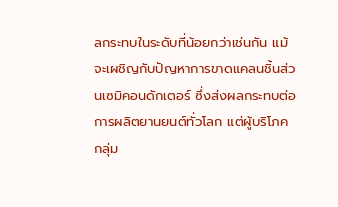ลกระทบในระดับที่น้อยกว่าเช่นกัน แม้จะเผชิญกับปัญหาการขาดแคลนชิ้นส่วนเซมิคอนดักเตอร์ ซึ่งส่งผลกระทบต่อการผลิตยานยนต์ทั่วโลก แต่ผู้บริโภคกลุ่ม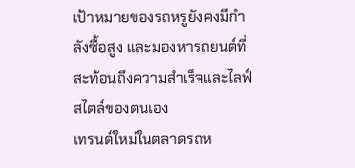เป้าหมายของรถหรูยังคงมีกำลังซื้อสูง และมองหารถยนต์ที่สะท้อนถึงความสำเร็จและไลฟ์สไตล์ของตนเอง
เทรนด์ใหม่ในตลาดรถห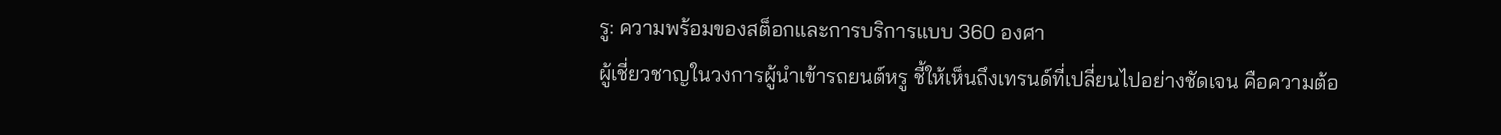รู: ความพร้อมของสต็อกและการบริการแบบ 360 องศา
ผู้เชี่ยวชาญในวงการผู้นำเข้ารถยนต์หรู ชี้ให้เห็นถึงเทรนด์ที่เปลี่ยนไปอย่างชัดเจน คือความต้อ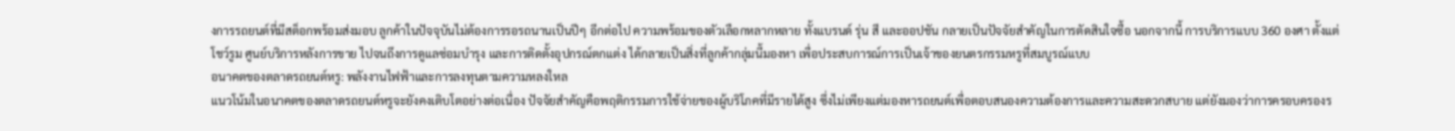งการรถยนต์ที่มีสต็อกพร้อมส่งมอบ ลูกค้าในปัจจุบันไม่ต้องการรอรถนานเป็นปีๆ อีกต่อไป ความพร้อมของตัวเลือกหลากหลาย ทั้งแบรนด์ รุ่น สี และออปชัน กลายเป็นปัจจัยสำคัญในการตัดสินใจซื้อ นอกจากนี้ การบริการแบบ 360 องศา ตั้งแต่โชว์รูม ศูนย์บริการหลังการขาย ไปจนถึงการดูแลซ่อมบำรุง และการติดตั้งอุปกรณ์ตกแต่ง ได้กลายเป็นสิ่งที่ลูกค้ากลุ่มนี้มองหา เพื่อประสบการณ์การเป็นเจ้าของยนตรกรรมหรูที่สมบูรณ์แบบ
อนาคตของตลาดรถยนต์หรู: พลังงานไฟฟ้าและการลงทุนตามความหลงใหล
แนวโน้มในอนาคตของตลาดรถยนต์หรูจะยังคงเติบโตอย่างต่อเนื่อง ปัจจัยสำคัญคือพฤติกรรมการใช้จ่ายของผู้บริโภคที่มีรายได้สูง ซึ่งไม่เพียงแต่มองหารถยนต์เพื่อตอบสนองความต้องการและความสะดวกสบาย แต่ยังมองว่าการครอบครองร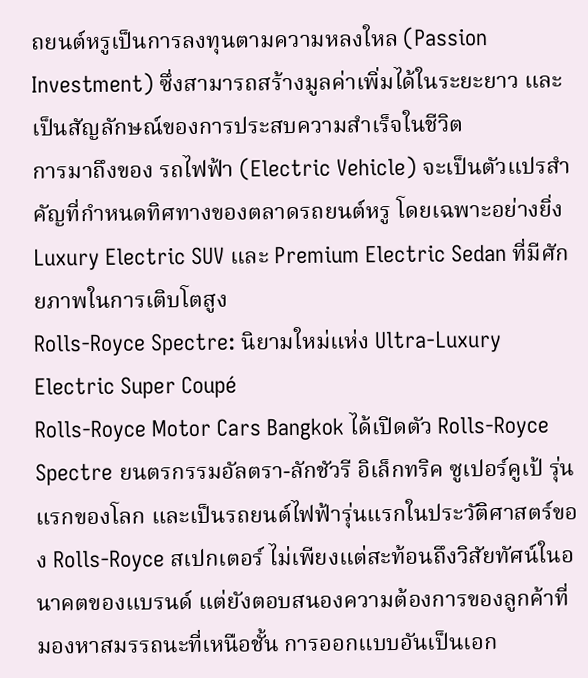ถยนต์หรูเป็นการลงทุนตามความหลงใหล (Passion Investment) ซึ่งสามารถสร้างมูลค่าเพิ่มได้ในระยะยาว และเป็นสัญลักษณ์ของการประสบความสำเร็จในชีวิต
การมาถึงของ รถไฟฟ้า (Electric Vehicle) จะเป็นตัวแปรสำคัญที่กำหนดทิศทางของตลาดรถยนต์หรู โดยเฉพาะอย่างยิ่ง Luxury Electric SUV และ Premium Electric Sedan ที่มีศักยภาพในการเติบโตสูง
Rolls-Royce Spectre: นิยามใหม่แห่ง Ultra-Luxury Electric Super Coupé
Rolls-Royce Motor Cars Bangkok ได้เปิดตัว Rolls-Royce Spectre ยนตรกรรมอัลตรา-ลักชัวรี อิเล็กทริค ซูเปอร์คูเป้ รุ่นแรกของโลก และเป็นรถยนต์ไฟฟ้ารุ่นแรกในประวัติศาสตร์ของ Rolls-Royce สเปกเตอร์ ไม่เพียงแต่สะท้อนถึงวิสัยทัศน์ในอนาคตของแบรนด์ แต่ยังตอบสนองความต้องการของลูกค้าที่มองหาสมรรถนะที่เหนือชั้น การออกแบบอันเป็นเอก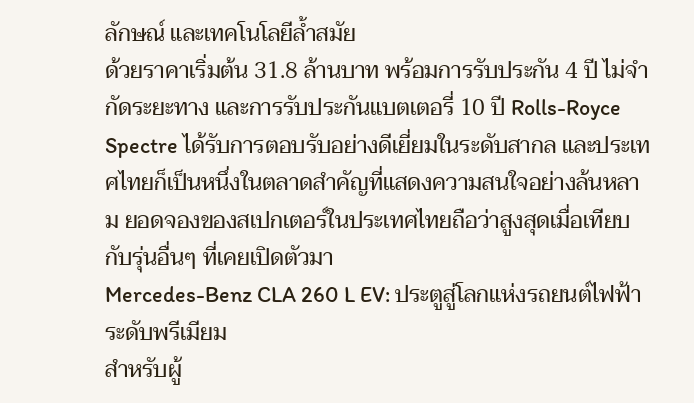ลักษณ์ และเทคโนโลยีล้ำสมัย
ด้วยราคาเริ่มต้น 31.8 ล้านบาท พร้อมการรับประกัน 4 ปี ไม่จำกัดระยะทาง และการรับประกันแบตเตอรี่ 10 ปี Rolls-Royce Spectre ได้รับการตอบรับอย่างดีเยี่ยมในระดับสากล และประเทศไทยก็เป็นหนึ่งในตลาดสำคัญที่แสดงความสนใจอย่างล้นหลาม ยอดจองของสเปกเตอร์ในประเทศไทยถือว่าสูงสุดเมื่อเทียบกับรุ่นอื่นๆ ที่เคยเปิดตัวมา
Mercedes-Benz CLA 260 L EV: ประตูสู่โลกแห่งรถยนต์ไฟฟ้าระดับพรีเมียม
สำหรับผู้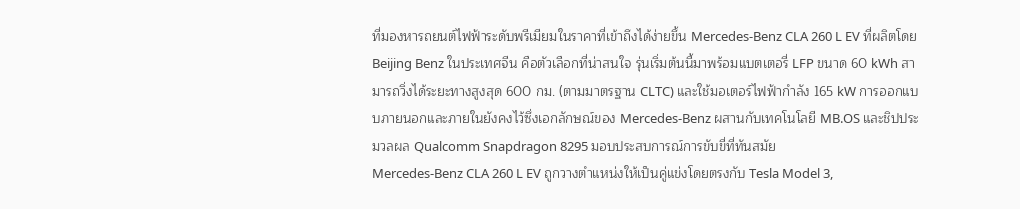ที่มองหารถยนต์ไฟฟ้าระดับพรีเมียมในราคาที่เข้าถึงได้ง่ายขึ้น Mercedes-Benz CLA 260 L EV ที่ผลิตโดย Beijing Benz ในประเทศจีน คือตัวเลือกที่น่าสนใจ รุ่นเริ่มต้นนี้มาพร้อมแบตเตอรี่ LFP ขนาด 60 kWh สามารถวิ่งได้ระยะทางสูงสุด 600 กม. (ตามมาตรฐาน CLTC) และใช้มอเตอร์ไฟฟ้ากำลัง 165 kW การออกแบบภายนอกและภายในยังคงไว้ซึ่งเอกลักษณ์ของ Mercedes-Benz ผสานกับเทคโนโลยี MB.OS และชิปประมวลผล Qualcomm Snapdragon 8295 มอบประสบการณ์การขับขี่ที่ทันสมัย
Mercedes-Benz CLA 260 L EV ถูกวางตำแหน่งให้เป็นคู่แข่งโดยตรงกับ Tesla Model 3,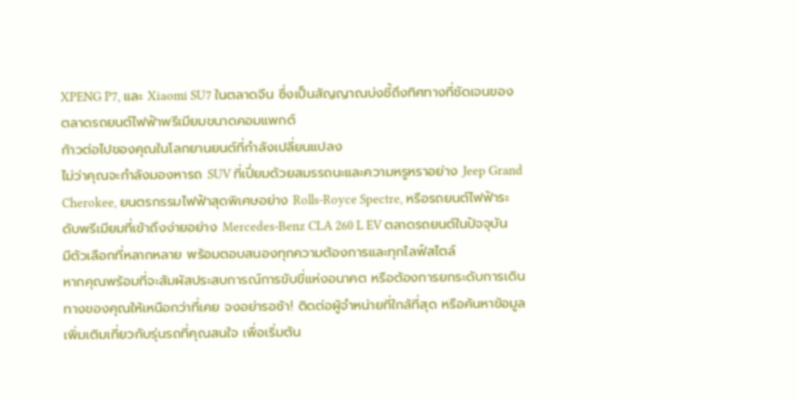XPENG P7, และ Xiaomi SU7 ในตลาดจีน ซึ่งเป็นสัญญาณบ่งชี้ถึงทิศทางที่ชัดเจนของตลาดรถยนต์ไฟฟ้าพรีเมียมขนาดคอมแพกต์
ก้าวต่อไปของคุณในโลกยานยนต์ที่กำลังเปลี่ยนแปลง
ไม่ว่าคุณจะกำลังมองหารถ SUV ที่เปี่ยมด้วยสมรรถนะและความหรูหราอย่าง Jeep Grand Cherokee, ยนตรกรรมไฟฟ้าสุดพิเศษอย่าง Rolls-Royce Spectre, หรือรถยนต์ไฟฟ้าระดับพรีเมียมที่เข้าถึงง่ายอย่าง Mercedes-Benz CLA 260 L EV ตลาดรถยนต์ในปัจจุบันมีตัวเลือกที่หลากหลาย พร้อมตอบสนองทุกความต้องการและทุกไลฟ์สไตล์
หากคุณพร้อมที่จะสัมผัสประสบการณ์การขับขี่แห่งอนาคต หรือต้องการยกระดับการเดินทางของคุณให้เหนือกว่าที่เคย จงอย่ารอช้า! ติดต่อผู้จำหน่ายที่ใกล้ที่สุด หรือค้นหาข้อมูลเพิ่มเติมเกี่ยวกับรุ่นรถที่คุณสนใจ เพื่อเริ่มต้น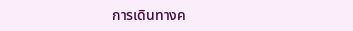การเดินทางค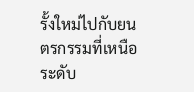รั้งใหม่ไปกับยนตรกรรมที่เหนือระดับ